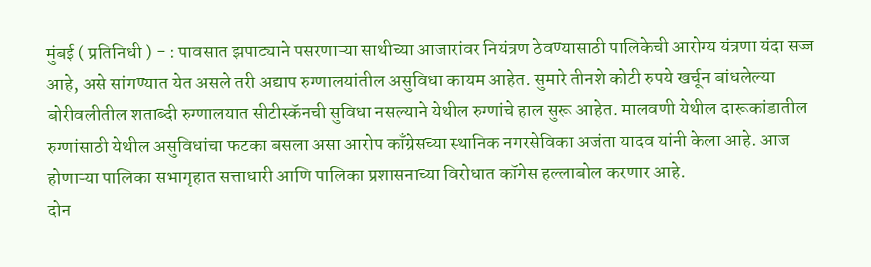मुंबई ( प्रतिनिधी ) - : पावसात झपाट्याने पसरणाऱ्या साथीच्या आजारांवर नियंत्रण ठेवण्यासाठी पालिकेची आरोग्य यंत्रणा यंदा सज्ज आहे, असे सांगण्यात येत असले तरी अद्याप रुग्णालयांतील असुविधा कायम आहेत. सुमारे तीनशे कोटी रुपये खर्चून बांधलेल्या बोरीवलीतील शताब्दी रुग्णालयात सीटीस्कॅनची सुविधा नसल्याने येथील रुग्णांचे हाल सुरू आहेत. मालवणी येथील दारूकांडातील रुग्णांसाठी येथील असुविधांचा फटका बसला असा आरोप काँग्रेसच्या स्थानिक नगरसेविका अजंता यादव यांनी केला आहे. आज होणाऱ्या पालिका सभागृहात सत्ताधारी आणि पालिका प्रशासनाच्या विरोधात कॉगेस हल्लाबोल करणार आहे.
दोन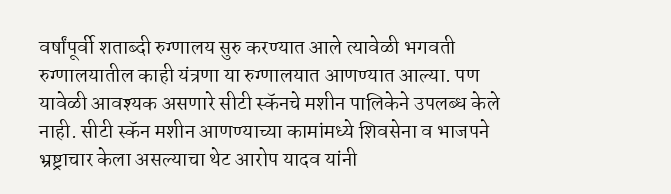वर्षांपूर्वी शताब्दी रुग्णालय सुरु करण्यात आले त्यावेळी भगवती रुग्णालयातील काही यंत्रणा या रुग्णालयात आणण्यात आल्या. पण यावेळी आवश्यक असणारे सीटी स्कॅनचे मशीन पालिकेने उपलब्ध केले नाही. सीटी स्कॅन मशीन आणण्याच्या कामांमध्ये शिवसेना व भाजपने भ्रष्ट्राचार केला असल्याचा थेट आरोप यादव यांनी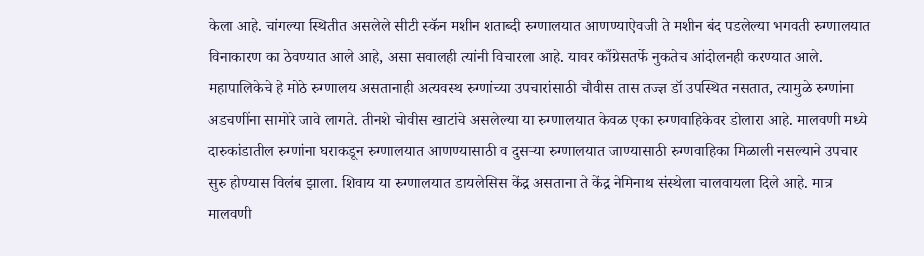केला आहे. चांगल्या स्थितीत असलेले सीटी स्कॅन मशीन शताब्दी रुग्णालयात आणण्याऐवजी ते मशीन बंद पडलेल्या भगवती रुग्णालयात विनाकारण का ठेवण्यात आले आहे, असा सवालही त्यांनी विचारला आहे. यावर काँग्रेसतर्फे नुकतेच आंदोलनही करण्यात आले. महापालिकेचे हे मोठे रुग्णालय असतानाही अत्यवस्थ रुग्णांच्या उपचारांसाठी चौवीस तास तज्ज्ञ डॉ उपस्थित नसतात, त्यामुळे रुग्णांना अडचणींना सामोरे जावे लागते. तीनशे चोवीस खाटांचे असलेल्या या रुग्णालयात केवळ एका रुग्णवाहिकेवर डोलारा आहे. मालवणी मध्ये दारुकांडातील रुग्णांना घराकडून रुग्णालयात आणण्यासाठी व दुसऱ्या रुग्णालयात जाण्यासाठी रुग्णवाहिका मिळाली नसल्याने उपचार सुरु होण्यास विलंब झाला. शिवाय या रुग्णालयात डायलेसिस केंद्र असताना ते केंद्र नेमिनाथ संस्थेला चालवायला दिले आहे. मात्र मालवणी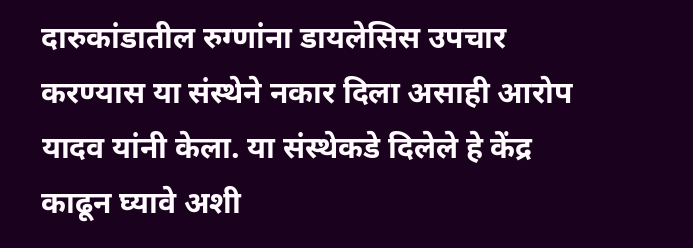दारुकांडातील रुग्णांना डायलेसिस उपचार करण्यास या संस्थेने नकार दिला असाही आरोप यादव यांनी केला. या संस्थेकडे दिलेले हे केंद्र काढून घ्यावे अशी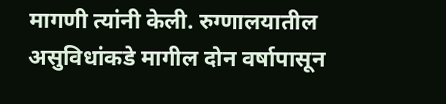मागणी त्यांनी केली. रुग्णालयातील असुविधांकडे मागील दोन वर्षापासून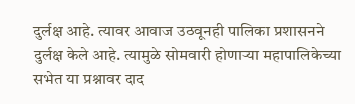दुर्लक्ष आहे. त्यावर आवाज उठवूनही पालिका प्रशासनने दुर्लक्ष केले आहे. त्यामुळे सोमवारी होणाऱ्या महापालिकेच्या सभेत या प्रश्नावर दाद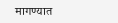मागण्यात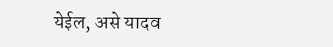येईल, असे यादव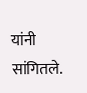यांनी सांगितले.